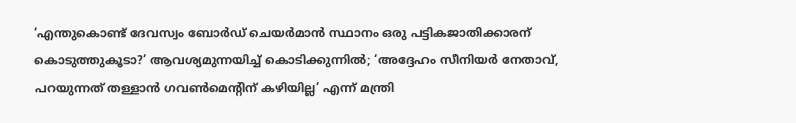‘എന്തുകൊണ്ട് ദേവസ്വം ബോർഡ് ചെയർമാൻ സ്ഥാനം ഒരു പട്ടികജാതിക്കാരന് കൊടുത്തുകൂടാ?’ ആവശ്യമുന്നയിച്ച് കൊടിക്കുന്നിൽ; ‘അദ്ദേഹം സീനിയർ നേതാവ്, പറയുന്നത് തള്ളാൻ ഗവൺമെന്റിന് കഴിയില്ല’ എന്ന് മന്ത്രി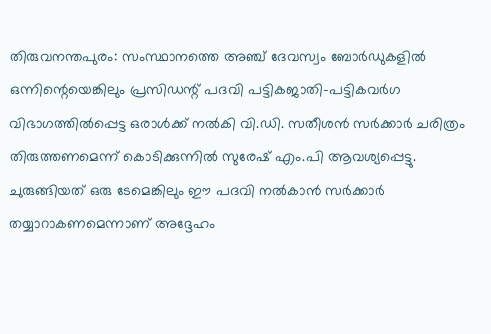തിരുവനന്തപുരം: സംസ്ഥാനത്തെ അഞ്ച് ദേവസ്വം ബോർഡുകളിൽ ഒന്നിന്റെയെങ്കിലും പ്രസിഡന്റ് പദവി പട്ടികജാതി-പട്ടികവർഗ വിഭാഗത്തിൽപ്പെട്ട ഒരാൾക്ക് നൽകി വി.ഡി. സതീശൻ സർക്കാർ ചരിത്രം തിരുത്തണമെന്ന് കൊടിക്കുന്നിൽ സുരേഷ് എം.പി ആവശ്യപ്പെട്ടു. ചുരുങ്ങിയത് ഒരു ടേമെങ്കിലും ഈ പദവി നൽകാൻ സർക്കാർ തയ്യാറാകണമെന്നാണ് അദ്ദേഹം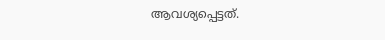ആവശ്യപ്പെട്ടത്.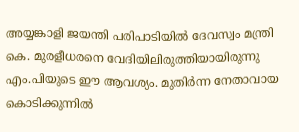അയ്യങ്കാളി ജയന്തി പരിപാടിയിൽ ദേവസ്വം മന്ത്രി കെ. മുരളീധരനെ വേദിയിലിരുത്തിയായിരുന്നു എം.പിയുടെ ഈ ആവശ്യം. മുതിർന്ന നേതാവായ കൊടിക്കുന്നിൽ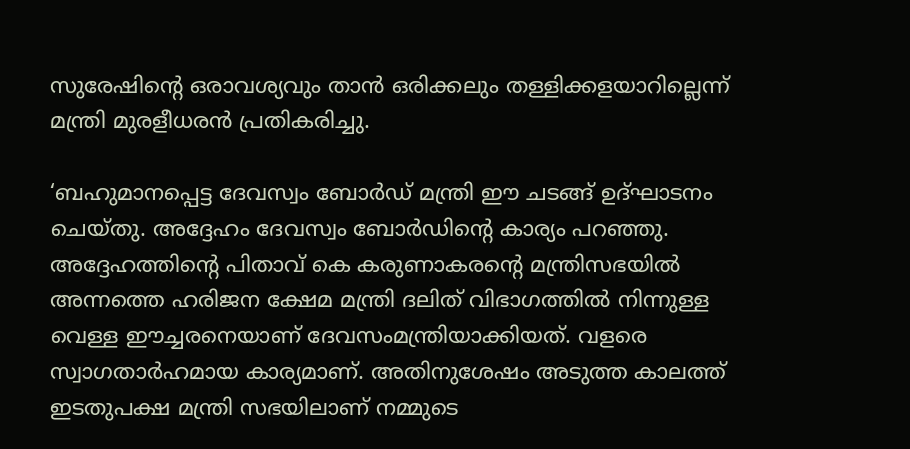സുരേഷിന്റെ ഒരാവശ്യവും താൻ ഒരിക്കലും തള്ളിക്കളയാറില്ലെന്ന് മന്ത്രി മുരളീധരൻ പ്രതികരിച്ചു.

‘ബഹുമാനപ്പെട്ട ദേവസ്വം ബോർഡ് മന്ത്രി ഈ ചടങ്ങ് ഉദ്ഘാടനം ചെയ്തു. അദ്ദേഹം ദേവസ്വം ബോർഡിന്റെ കാര്യം പറഞ്ഞു. അദ്ദേഹത്തിന്റെ പിതാവ് കെ കരുണാകരന്റെ മന്ത്രിസഭയിൽ അന്നത്തെ ഹരിജന ക്ഷേമ മന്ത്രി ദലിത് വിഭാഗത്തില്‍ നിന്നുള്ള വെള്ള ഈച്ചരനെയാണ് ദേവസംമന്ത്രിയാക്കിയത്. വളരെ സ്വാഗതാർഹമായ കാര്യമാണ്. അതിനുശേഷം അടുത്ത കാലത്ത് ഇടതുപക്ഷ മന്ത്രി സഭയിലാണ് നമ്മുടെ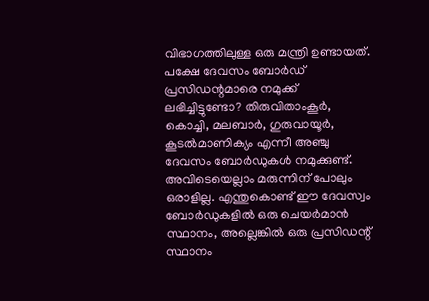വിഭാഗത്തിലുള്ള ഒരു മന്ത്രി ഉണ്ടായത്. പക്ഷേ ദേവസം ബോർഡ് പ്രസിഡന്റമാരെ നമുക്ക് ലഭിച്ചിട്ടുണ്ടോ? തിരുവിതാംകൂർ, കൊച്ചി, മലബാർ, ഗുരുവായൂർ, കൂടൽമാണിക്യം എന്നീ അഞ്ചു ദേവസം ബോർഡുകൾ നമുക്കുണ്ട്. അവിടെയെല്ലാം മരുന്നിന് പോലും ഒരാളില്ല. എന്തുകൊണ്ട് ഈ ദേവസ്വം ബോർഡുകളിൽ ഒരു ചെയർമാൻ സ്ഥാനം, അല്ലെങ്കിൽ ഒരു പ്രസിഡന്റ് സ്ഥാനം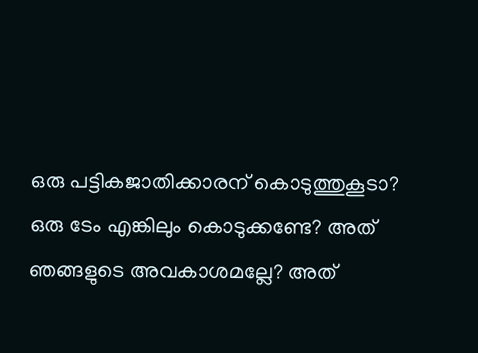ഒരു പട്ടികജാതിക്കാരന് കൊടുത്തുകൂടാ? ഒരു ടേം എങ്കിലും കൊടുക്കണ്ടേ? അത് ഞങ്ങളുടെ അവകാശമല്ലേ? അത്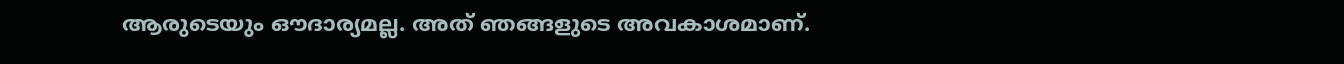ആരുടെയും ഔദാര്യമല്ല. അത് ഞങ്ങളുടെ അവകാശമാണ്.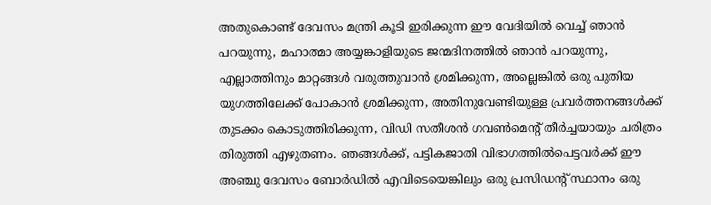അതുകൊണ്ട് ദേവസം മന്ത്രി കൂടി ഇരിക്കുന്ന ഈ വേദിയിൽ വെച്ച് ഞാൻ പറയുന്നു, മഹാത്മാ അയ്യങ്കാളിയുടെ ജന്മദിനത്തിൽ ഞാൻ പറയുന്നു, എല്ലാത്തിനും മാറ്റങ്ങൾ വരുത്തുവാൻ ശ്രമിക്കുന്ന, അല്ലെങ്കിൽ ഒരു പുതിയ യുഗത്തിലേക്ക് പോകാൻ ശ്രമിക്കുന്ന, അതിനുവേണ്ടിയുള്ള പ്രവർത്തനങ്ങൾക്ക് തുടക്കം കൊടുത്തിരിക്കുന്ന, വിഡി സതീശൻ ഗവൺമെന്റ് തീർച്ചയായും ചരിത്രം തിരുത്തി എഴുതണം. ഞങ്ങൾക്ക്, പട്ടികജാതി വിഭാഗത്തിൽപെട്ടവർക്ക് ഈ അഞ്ചു ദേവസം ബോർഡിൽ എവിടെയെങ്കിലും ഒരു പ്രസിഡന്റ് സ്ഥാനം ഒരു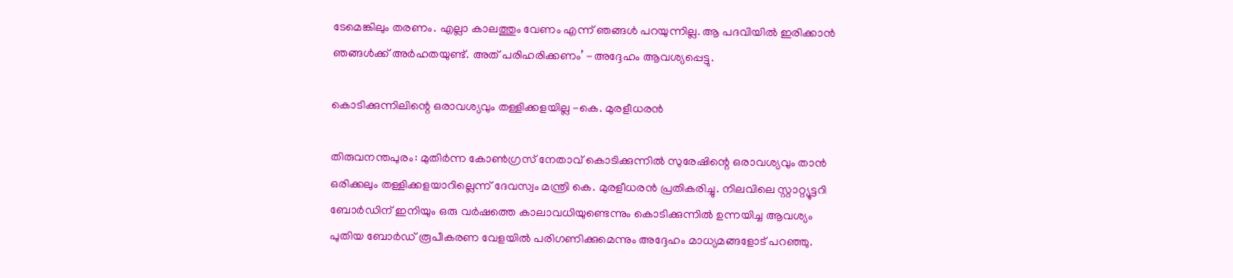ടേമെങ്കിലും തരണം. എല്ലാ കാലത്തും വേണം എന്ന് ഞങ്ങൾ പറയുന്നില്ല. ആ പദവിയിൽ ഇരിക്കാൻ ഞങ്ങൾക്ക് അർഹതയുണ്ട്. അത് പരിഹരിക്കണം’ -അദ്ദേഹം ആവശ്യപ്പെട്ടു.

കൊടിക്കുന്നിലിന്റെ ഒരാവശ്യവും തള്ളിക്കളയില്ല -കെ. മുരളീധരൻ

തിരുവനന്തപുരം: മുതിർന്ന കോൺഗ്രസ് നേതാവ് കൊടിക്കുന്നിൽ സുരേഷിന്റെ ഒരാവശ്യവും താൻ ഒരിക്കലും തള്ളിക്കളയാറില്ലെന്ന് ദേവസ്വം മന്ത്രി കെ. മുരളീധരൻ പ്രതികരിച്ചു. നിലവിലെ സ്റ്റാറ്റ്യൂട്ടറി ബോർഡിന് ഇനിയും ഒരു വർഷത്തെ കാലാവധിയുണ്ടെന്നും കൊടിക്കുന്നിൽ ഉന്നയിച്ച ആവശ്യം പുതിയ ബോർഡ് രൂപീകരണ വേളയിൽ പരിഗണിക്കുമെന്നും അദ്ദേഹം മാധ്യമങ്ങളോട് പറഞ്ഞു.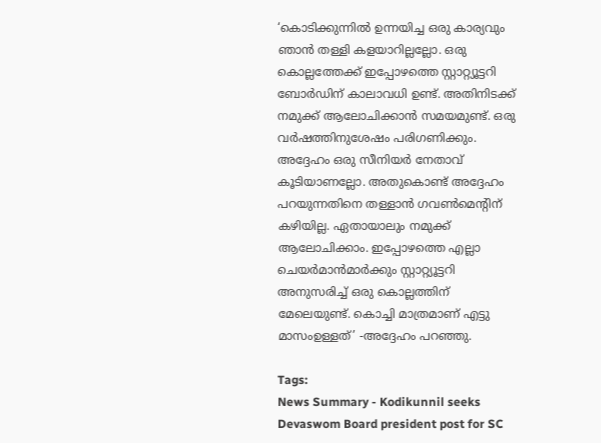‘കൊടിക്കുന്നിൽ ഉന്നയിച്ച ഒരു കാര്യവും ഞാൻ തള്ളി കളയാറില്ലല്ലോ. ഒരു കൊല്ലത്തേക്ക് ഇപ്പോഴത്തെ സ്റ്റാറ്റ്യൂട്ടറി ബോർഡിന് കാലാവധി ഉണ്ട്. അതിനിടക്ക് നമുക്ക് ആലോചിക്കാൻ സമയമുണ്ട്. ഒരു വർഷത്തിനുശേഷം പരിഗണിക്കും. അദ്ദേഹം ഒരു സീനിയർ നേതാവ് കൂടിയാണല്ലോ. അതുകൊണ്ട് അദ്ദേഹം പറയുന്നതിനെ തള്ളാൻ ഗവൺമെന്റിന് കഴിയില്ല. ഏതായാലും നമുക്ക് ആലോചിക്കാം. ഇപ്പോഴത്തെ എല്ലാ ചെയർമാൻമാർക്കും സ്റ്റാറ്റ്യൂട്ടറി അനുസരിച്ച് ഒരു കൊല്ലത്തിന് മേലെയുണ്ട്. കൊച്ചി മാത്രമാണ് എട്ടു മാസംഉള്ളത്’ -അദ്ദേഹം പറഞ്ഞു.

Tags:
News Summary - Kodikunnil seeks Devaswom Board president post for SC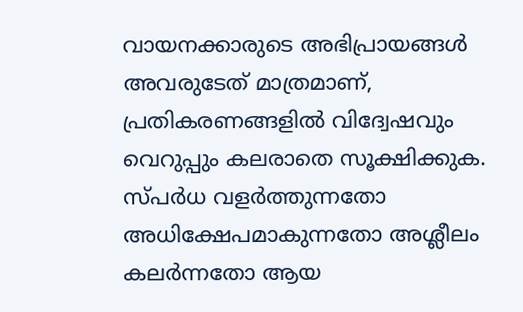വായനക്കാരുടെ അഭിപ്രായങ്ങള്‍ അവരുടേത് മാത്രമാണ്, പ്രതികരണങ്ങളിൽ വിദ്വേഷവും വെറുപ്പും കലരാതെ സൂക്ഷിക്കുക. സ്പർധ വളർത്തുന്നതോ അധിക്ഷേപമാകുന്നതോ അശ്ലീലം കലർന്നതോ ആയ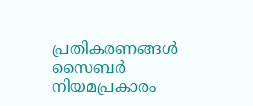പ്രതികരണങ്ങൾ സൈബർ നിയമപ്രകാരം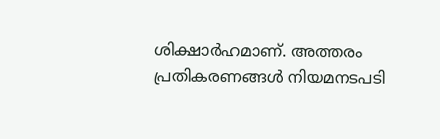ശിക്ഷാർഹമാണ്. അത്തരം പ്രതികരണങ്ങൾ നിയമനടപടി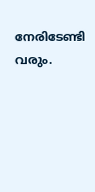നേരിടേണ്ടി വരും.